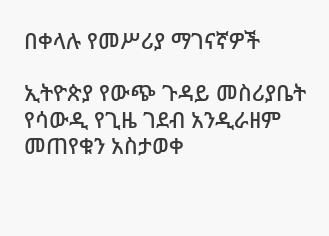በቀላሉ የመሥሪያ ማገናኛዎች

ኢትዮጵያ የውጭ ጉዳይ መስሪያቤት የሳውዲ የጊዜ ገደብ አንዲራዘም መጠየቁን አስታወቀ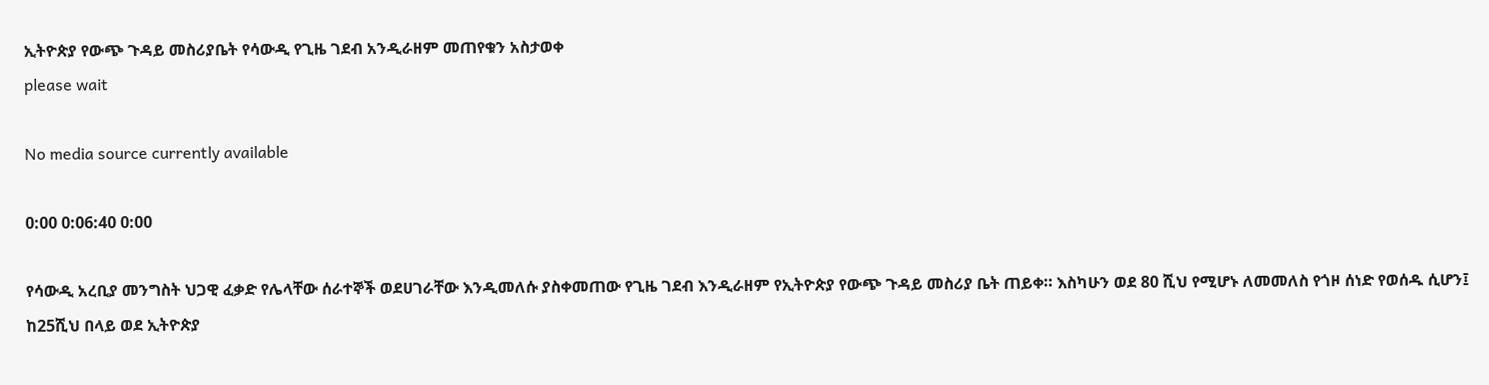ኢትዮጵያ የውጭ ጉዳይ መስሪያቤት የሳውዲ የጊዜ ገደብ አንዲራዘም መጠየቁን አስታወቀ
please wait

No media source currently available

0:00 0:06:40 0:00

የሳውዲ አረቢያ መንግስት ህጋዊ ፈቃድ የሌላቸው ሰራተኞች ወደሀገራቸው እንዲመለሱ ያስቀመጠው የጊዜ ገደብ እንዲራዘም የኢትዮጵያ የውጭ ጉዳይ መስሪያ ቤት ጠይቀ። እስካሁን ወደ 80 ሺህ የሚሆኑ ለመመለስ የጎዞ ሰነድ የወሰዱ ሲሆን፤ ከ25ሺህ በላይ ወደ ኢትዮጵያ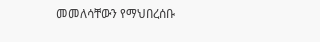መመለሳቸውን የማህበረሰቡ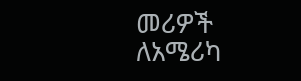መሪዎች ለአሜሪካ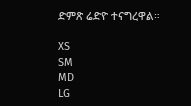ድምጽ ሬድዮ ተናግረዋል።

XS
SM
MD
LG